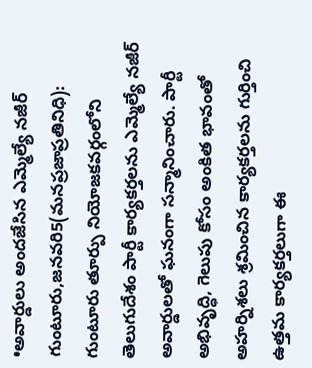•అవార్డులు అందజేసిన ఎమ్మెల్యే నజీర్
గుంటూరు,జనవరి5(మనప్రజాప్రతినిధి):
గుంటూరు తూర్పు నియోజకవర్గంలోని తెలుగుదేశం పార్టీ కార్యకర్తలను ఎమ్మెల్యే నజీర్ అవార్డులతో ఘనంగా సన్మానించారు. పార్టీ అభివృద్ధి, గెలుపు కోసం అంకిత భావంతో అహర్నిశలు శ్రమించిన కార్యకర్తలను గుర్తించి ఉత్తమ కార్యకర్తలుగా ఈ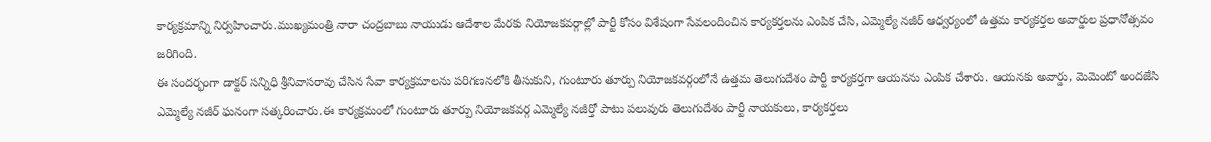కార్యక్రమాన్ని నిర్వహించారు.ముఖ్యమంత్రి నారా చంద్రబాబు నాయుడు ఆదేశాల మేరకు నియోజకవర్గాల్లో పార్టీ కోసం విశేషంగా సేవలందించిన కార్యకర్తలను ఎంపిక చేసి, ఎమ్మెల్యే నజీర్ ఆధ్వర్యంలో ఉత్తమ కార్యకర్తల అవార్డుల ప్రధానోత్సవం జరిగింది.
ఈ సందర్భంగా డాక్టర్ సన్నిధి శ్రీనివాసరావు చేసిన సేవా కార్యక్రమాలను పరిగణనలోకి తీసుకుని, గుంటూరు తూర్పు నియోజకవర్గంలోనే ఉత్తమ తెలుగుదేశం పార్టీ కార్యకర్తగా ఆయనను ఎంపిక చేశారు. ఆయనకు అవార్డు, మెమెంటో అందజేసి ఎమ్మెల్యే నజీర్ ఘనంగా సత్కరించారు.ఈ కార్యక్రమంలో గుంటూరు తూర్పు నియోజకవర్గ ఎమ్మెల్యే నజీర్తో పాటు పలువురు తెలుగుదేశం పార్టీ నాయకులు, కార్యకర్తలు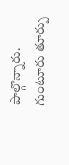పాల్గొన్నారు.
గుంటూరు తూర్పు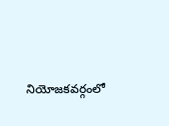నియోజకవర్గంలో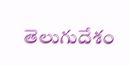తెలుగుదేశం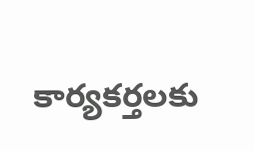కార్యకర్తలకు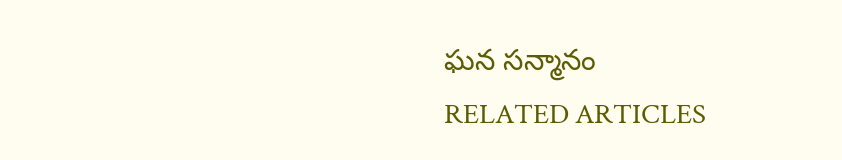ఘన సన్మానం
RELATED ARTICLES